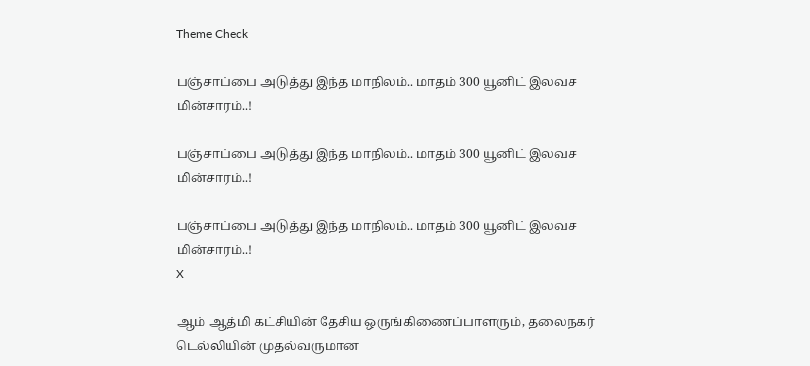Theme Check

பஞ்சாப்பை அடுத்து இந்த மாநிலம்.. மாதம் 300 யூனிட் இலவச மின்சாரம்..!

பஞ்சாப்பை அடுத்து இந்த மாநிலம்.. மாதம் 300 யூனிட் இலவச மின்சாரம்..!

பஞ்சாப்பை அடுத்து இந்த மாநிலம்.. மாதம் 300 யூனிட் இலவச மின்சாரம்..!
X

ஆம் ஆத்மி கட்சியின் தேசிய ஒருங்கிணைப்பாளரும், தலைநகர் டெல்லியின் முதல்வருமான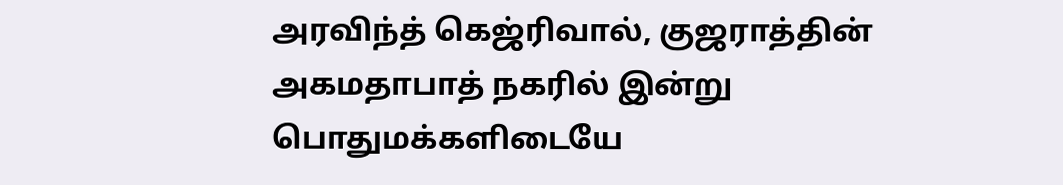அரவிந்த் கெஜ்ரிவால், குஜராத்தின் அகமதாபாத் நகரில் இன்று பொதுமக்களிடையே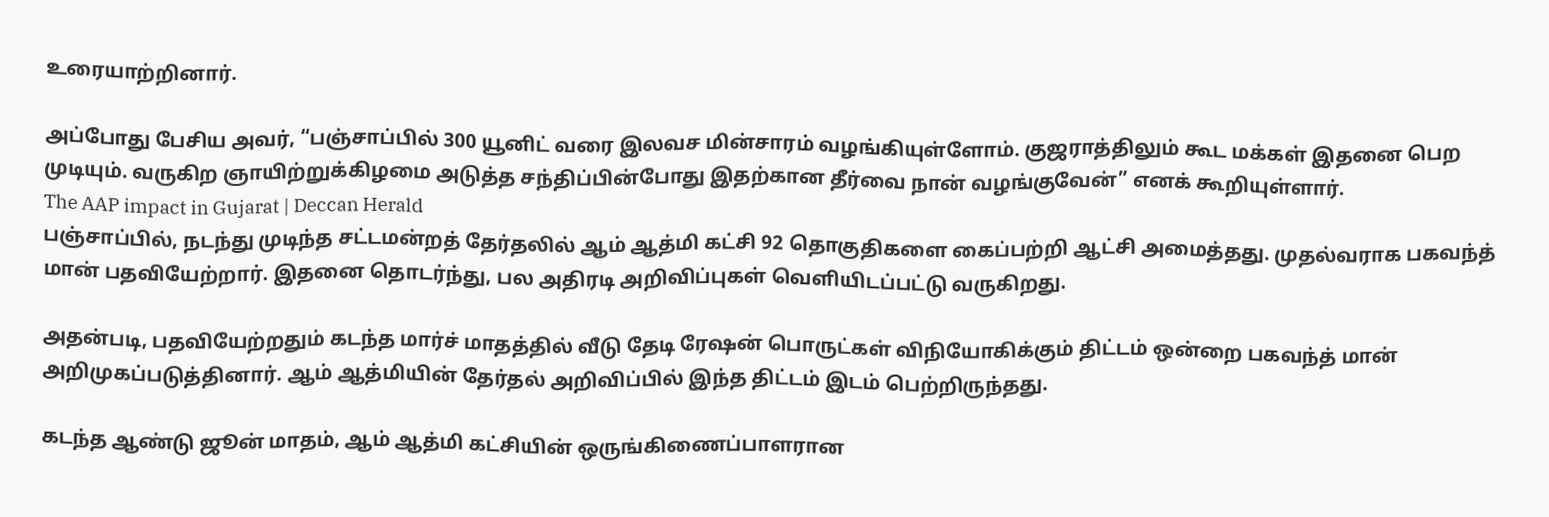உரையாற்றினார்.

அப்போது பேசிய அவர், “பஞ்சாப்பில் 300 யூனிட் வரை இலவச மின்சாரம் வழங்கியுள்ளோம். குஜராத்திலும் கூட மக்கள் இதனை பெற முடியும். வருகிற ஞாயிற்றுக்கிழமை அடுத்த சந்திப்பின்போது இதற்கான தீர்வை நான் வழங்குவேன்” எனக் கூறியுள்ளார்.
The AAP impact in Gujarat | Deccan Herald
பஞ்சாப்பில், நடந்து முடிந்த சட்டமன்றத் தேர்தலில் ஆம் ஆத்மி கட்சி 92 தொகுதிகளை கைப்பற்றி ஆட்சி அமைத்தது. முதல்வராக பகவந்த் மான் பதவியேற்றார். இதனை தொடர்ந்து, பல அதிரடி அறிவிப்புகள் வெளியிடப்பட்டு வருகிறது.

அதன்படி, பதவியேற்றதும் கடந்த மார்ச் மாதத்தில் வீடு தேடி ரேஷன் பொருட்கள் விநியோகிக்கும் திட்டம் ஒன்றை பகவந்த் மான் அறிமுகப்படுத்தினார். ஆம் ஆத்மியின் தேர்தல் அறிவிப்பில் இந்த திட்டம் இடம் பெற்றிருந்தது.

கடந்த ஆண்டு ஜூன் மாதம், ஆம் ஆத்மி கட்சியின் ஒருங்கிணைப்பாளரான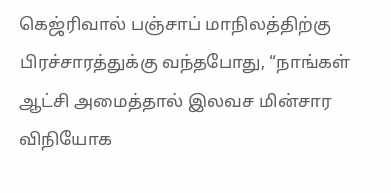கெஜ்ரிவால் பஞ்சாப் மாநிலத்திற்கு பிரச்சாரத்துக்கு வந்தபோது, “நாங்கள் ஆட்சி அமைத்தால் இலவச மின்சார விநியோக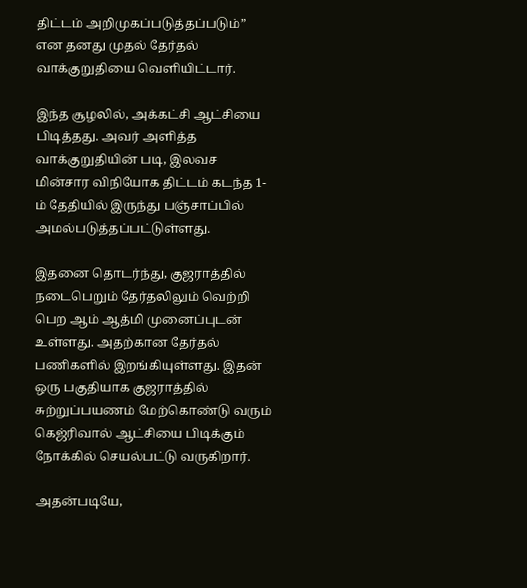திட்டம் அறிமுகப்படுத்தப்படும்” என தனது முதல் தேர்தல் வாக்குறுதியை வெளியிட்டார்.

இந்த சூழலில், அக்கட்சி ஆட்சியை பிடித்தது. அவர் அளித்த வாக்குறுதியின் படி, இலவச மின்சார விநியோக திட்டம் கடந்த 1-ம் தேதியில் இருந்து பஞ்சாப்பில் அமல்படுத்தப்பட்டுள்ளது.

இதனை தொடர்ந்து, குஜராத்தில் நடைபெறும் தேர்தலிலும் வெற்றி பெற ஆம் ஆத்மி முனைப்புடன் உள்ளது. அதற்கான தேர்தல் பணிகளில் இறங்கியுள்ளது. இதன் ஒரு பகுதியாக குஜராத்தில் சுற்றுப்பயணம் மேற்கொண்டு வரும் கெஜ்ரிவால் ஆட்சியை பிடிக்கும் நோக்கில் செயல்பட்டு வருகிறார்.

அதன்படியே,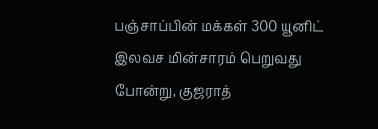பஞ்சாப்பின் மக்கள் 300 யூனிட் இலவச மின்சாரம் பெறுவது போன்று, குஜராத்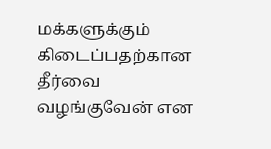மக்களுக்கும் கிடைப்பதற்கான தீர்வை வழங்குவேன் என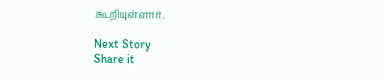கூறியுள்ளார்.

Next Story
Share it